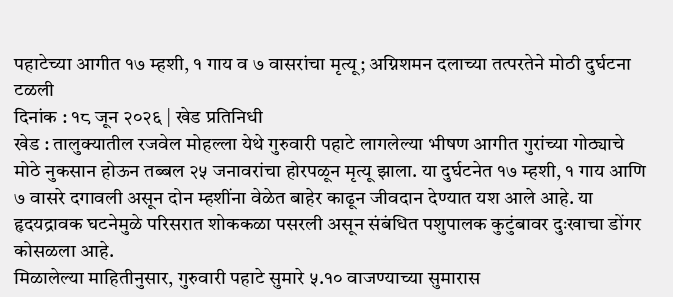पहाटेच्या आगीत १७ म्हशी, १ गाय व ७ वासरांचा मृत्यू; अग्निशमन दलाच्या तत्परतेने मोठी दुर्घटना टळली
दिनांक : १८ जून २०२६ | खेड प्रतिनिधी
खेड : तालुक्यातील रजवेल मोहल्ला येथे गुरुवारी पहाटे लागलेल्या भीषण आगीत गुरांच्या गोठ्याचे मोठे नुकसान होऊन तब्बल २५ जनावरांचा होरपळून मृत्यू झाला. या दुर्घटनेत १७ म्हशी, १ गाय आणि ७ वासरे दगावली असून दोन म्हशींना वेळेत बाहेर काढून जीवदान देण्यात यश आले आहे. या हृदयद्रावक घटनेमुळे परिसरात शोककळा पसरली असून संबंधित पशुपालक कुटुंबावर दुःखाचा डोंगर कोसळला आहे.
मिळालेल्या माहितीनुसार, गुरुवारी पहाटे सुमारे ५.१० वाजण्याच्या सुमारास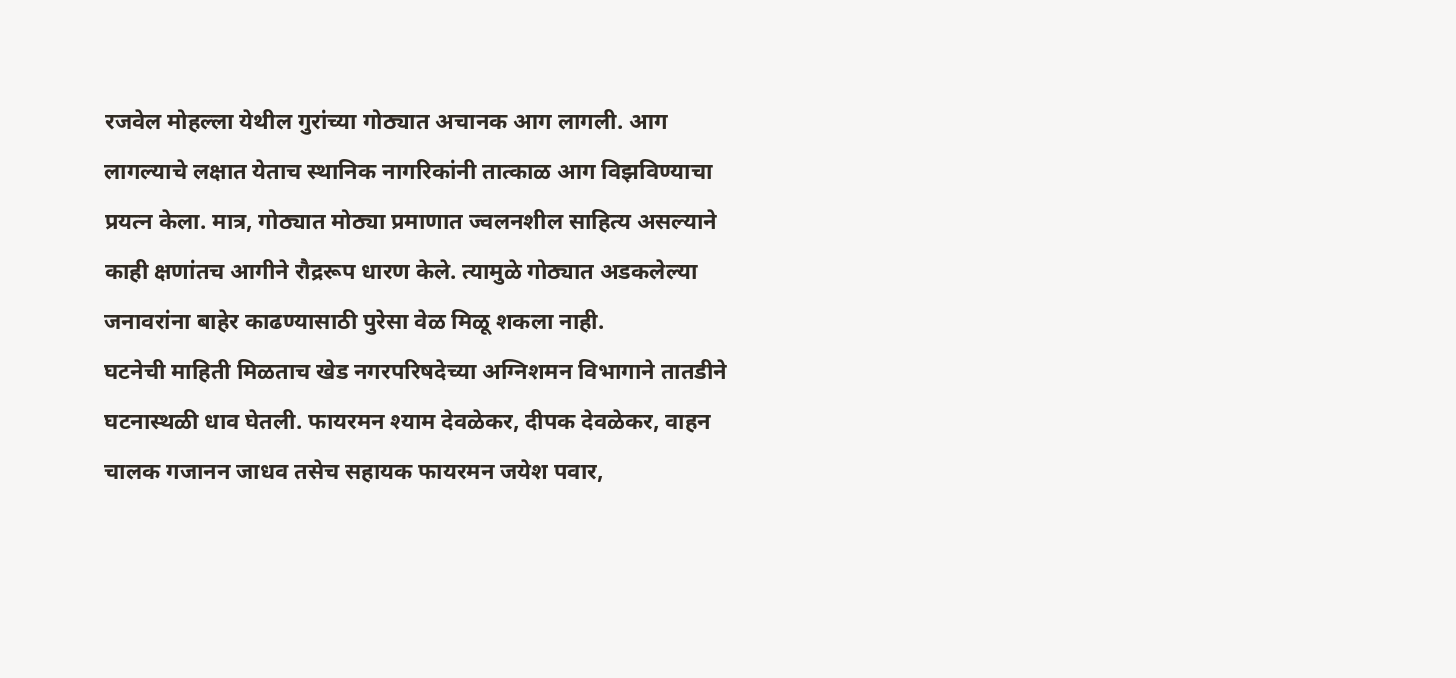रजवेल मोहल्ला येथील गुरांच्या गोठ्यात अचानक आग लागली. आग लागल्याचे लक्षात येताच स्थानिक नागरिकांनी तात्काळ आग विझविण्याचा प्रयत्न केला. मात्र, गोठ्यात मोठ्या प्रमाणात ज्वलनशील साहित्य असल्याने काही क्षणांतच आगीने रौद्ररूप धारण केले. त्यामुळे गोठ्यात अडकलेल्या जनावरांना बाहेर काढण्यासाठी पुरेसा वेळ मिळू शकला नाही.
घटनेची माहिती मिळताच खेड नगरपरिषदेच्या अग्निशमन विभागाने तातडीने घटनास्थळी धाव घेतली. फायरमन श्याम देवळेकर, दीपक देवळेकर, वाहन चालक गजानन जाधव तसेच सहायक फायरमन जयेश पवार,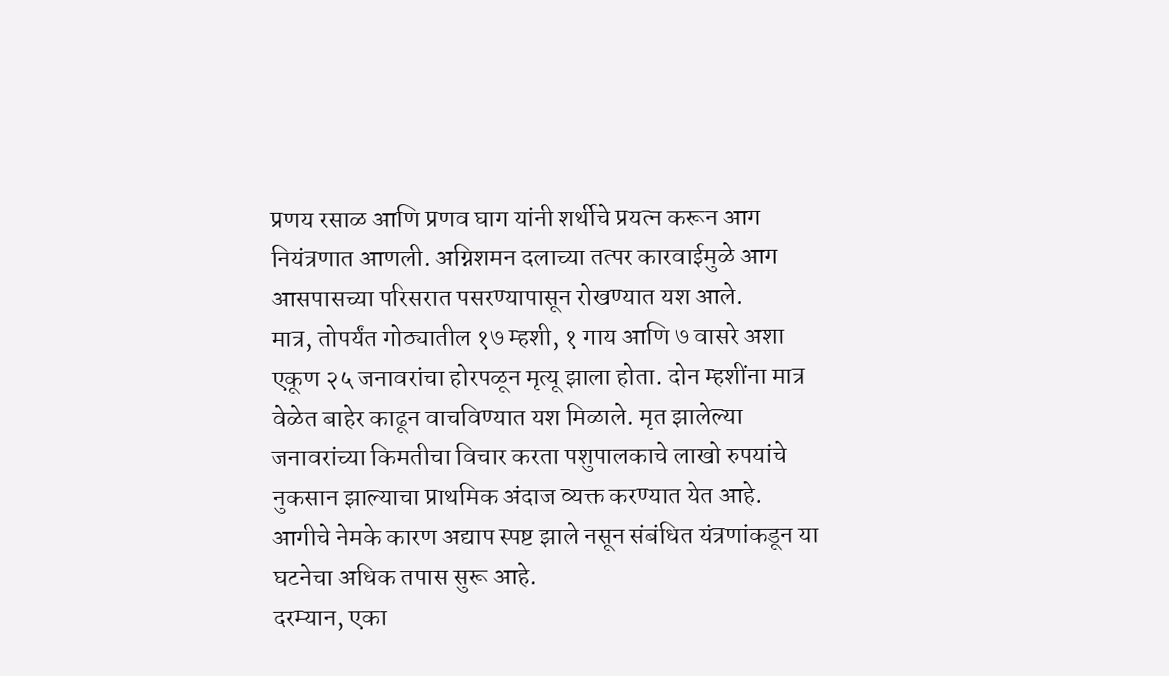प्रणय रसाळ आणि प्रणव घाग यांनी शर्थीचे प्रयत्न करून आग नियंत्रणात आणली. अग्निशमन दलाच्या तत्पर कारवाईमुळे आग आसपासच्या परिसरात पसरण्यापासून रोखण्यात यश आले.
मात्र, तोपर्यंत गोठ्यातील १७ म्हशी, १ गाय आणि ७ वासरे अशा एकूण २५ जनावरांचा होरपळून मृत्यू झाला होता. दोन म्हशींना मात्र वेळेत बाहेर काढून वाचविण्यात यश मिळाले. मृत झालेल्या जनावरांच्या किमतीचा विचार करता पशुपालकाचे लाखो रुपयांचे नुकसान झाल्याचा प्राथमिक अंदाज व्यक्त करण्यात येत आहे.
आगीचे नेमके कारण अद्याप स्पष्ट झाले नसून संबंधित यंत्रणांकडून या घटनेचा अधिक तपास सुरू आहे.
दरम्यान, एका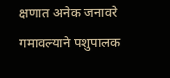क्षणात अनेक जनावरे गमावल्याने पशुपालक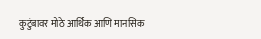कुटुंबावर मोठे आर्थिक आणि मानसिक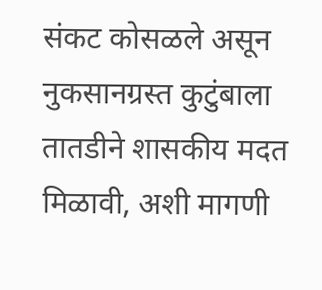संकट कोसळले असून नुकसानग्रस्त कुटुंबाला तातडीने शासकीय मदत मिळावी, अशी मागणी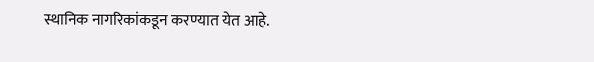स्थानिक नागरिकांकडून करण्यात येत आहे.